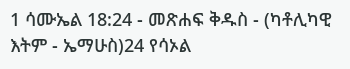1 ሳሙኤል 18:24 - መጽሐፍ ቅዱስ - (ካቶሊካዊ እትም - ኤማሁስ)24 የሳኦል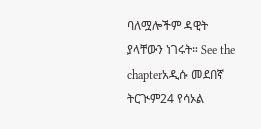ባለሟሎችም ዳዊት ያላቸውን ነገሩት። See the chapterአዲሱ መደበኛ ትርጒም24 የሳኦል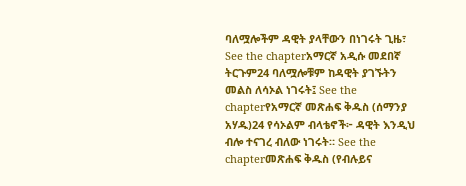ባለሟሎችም ዳዊት ያላቸውን በነገሩት ጊዜ፣ See the chapterአማርኛ አዲሱ መደበኛ ትርጉም24 ባለሟሎቹም ከዳዊት ያገኙትን መልስ ለሳኦል ነገሩት፤ See the chapterየአማርኛ መጽሐፍ ቅዱስ (ሰማንያ አሃዱ)24 የሳኦልም ብላቴኖች፦ ዳዊት እንዲህ ብሎ ተናገረ ብለው ነገሩት። See the chapterመጽሐፍ ቅዱስ (የብሉይና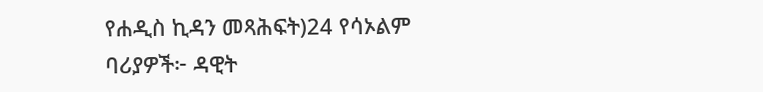የሐዲስ ኪዳን መጻሕፍት)24 የሳኦልም ባሪያዎች፦ ዳዊት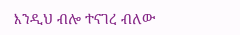እንዲህ ብሎ ተናገረ ብለው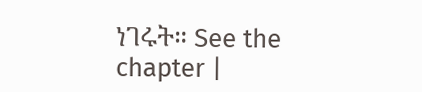ነገሩት። See the chapter |